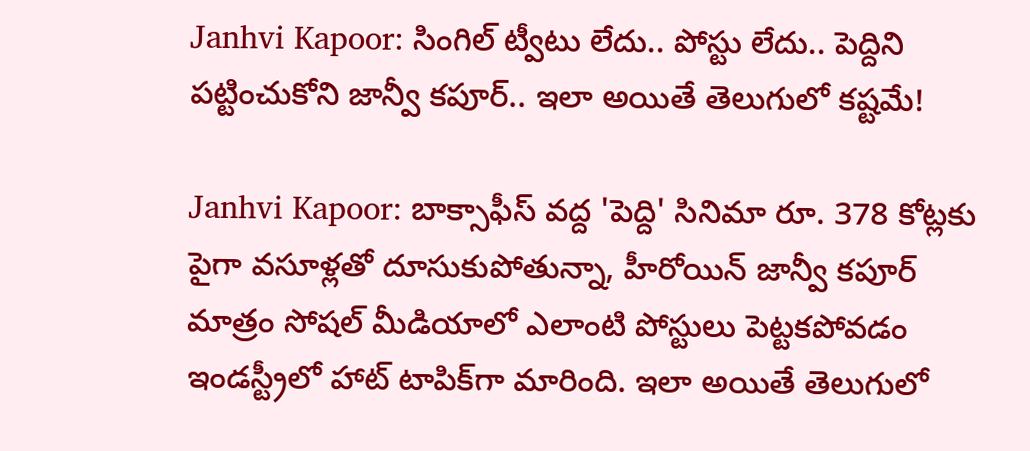Janhvi Kapoor: సింగిల్ ట్వీటు లేదు.. పోస్టు లేదు.. పెద్దిని పట్టించుకోని జాన్వీ కపూర్.. ఇలా అయితే తెలుగులో కష్టమే!

Janhvi Kapoor: బాక్సాఫీస్ వద్ద 'పెద్ది' సినిమా రూ. 378 కోట్లకు పైగా వసూళ్లతో దూసుకుపోతున్నా, హీరోయిన్ జాన్వీ కపూర్ మాత్రం సోషల్ మీడియాలో ఎలాంటి పోస్టులు పెట్టకపోవడం ఇండస్ట్రీలో హాట్ టాపిక్‌గా మారింది. ఇలా అయితే తెలుగులో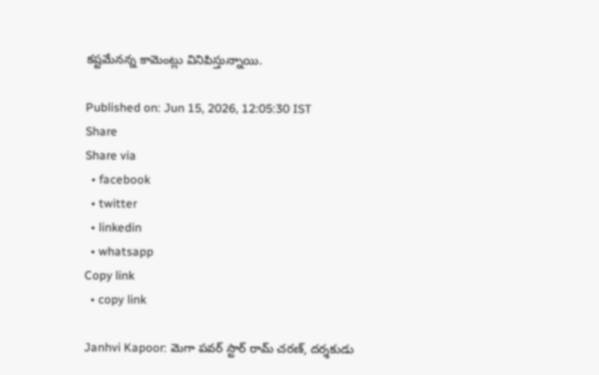కష్టమేనన్న కామెంట్లు వినిపిస్తున్నాయి.

Published on: Jun 15, 2026, 12:05:30 IST
Share
Share via
  • facebook
  • twitter
  • linkedin
  • whatsapp
Copy link
  • copy link

Janhvi Kapoor: మెగా పవర్ స్టార్ రామ్ చరణ్, దర్శకుడు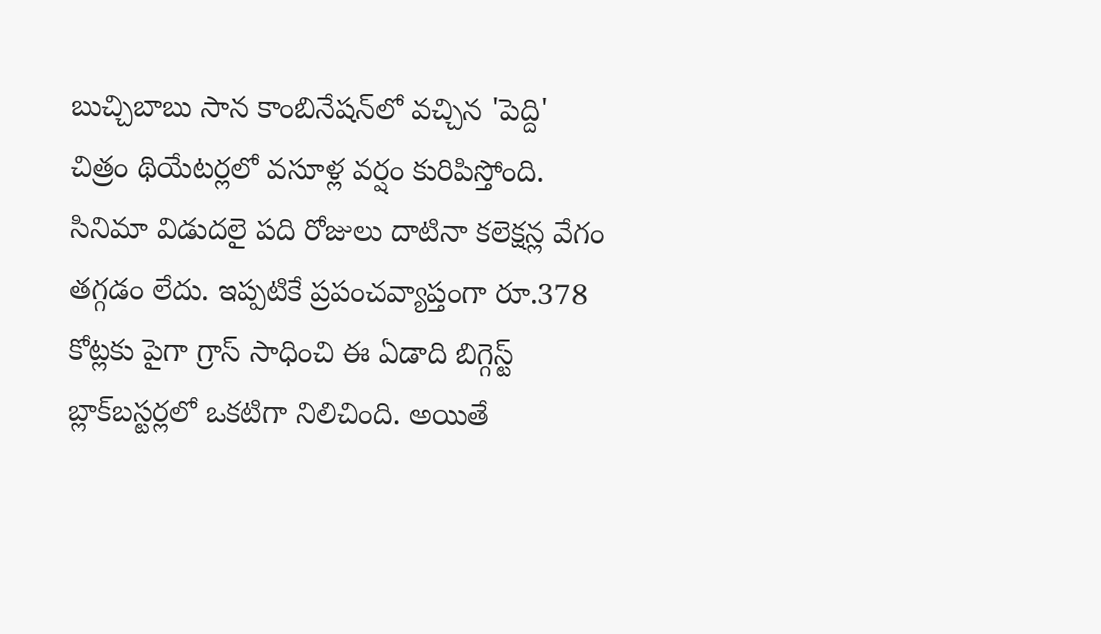బుచ్చిబాబు సాన కాంబినేషన్‌లో వచ్చిన 'పెద్ది' చిత్రం థియేటర్లలో వసూళ్ల వర్షం కురిపిస్తోంది. సినిమా విడుదలై పది రోజులు దాటినా కలెక్షన్ల వేగం తగ్గడం లేదు. ఇప్పటికే ప్రపంచవ్యాప్తంగా రూ.378 కోట్లకు పైగా గ్రాస్ సాధించి ఈ ఏడాది బిగ్గెస్ట్ బ్లాక్‌బస్టర్లలో ఒకటిగా నిలిచింది. అయితే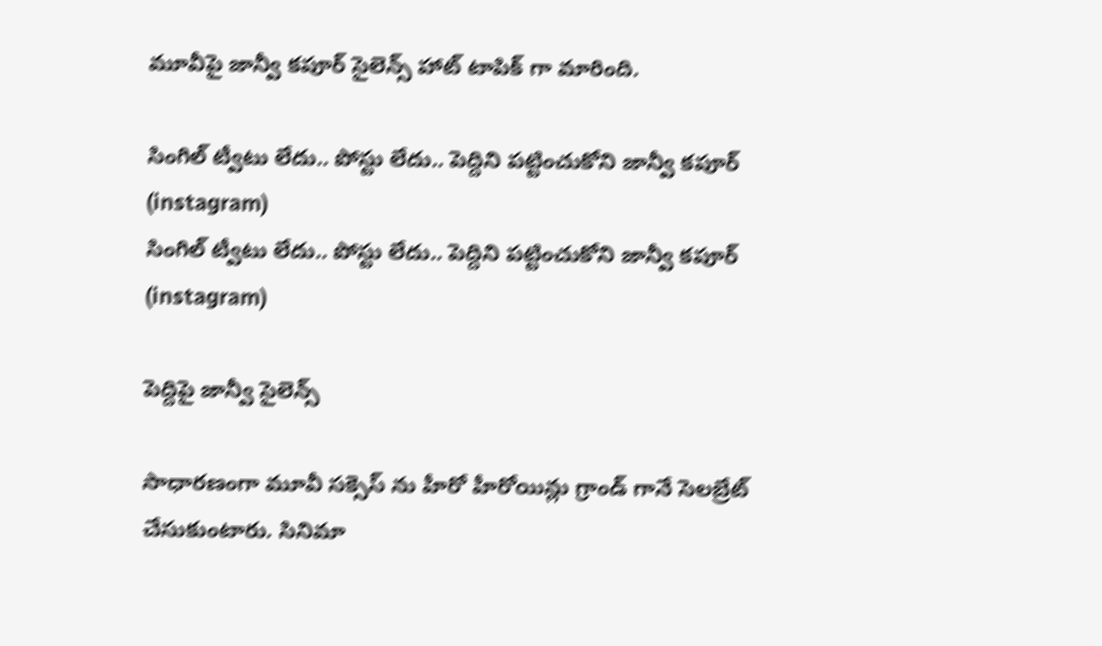మూవీపై జాన్వీ కపూర్ సైలెన్స్ హాట్ టాపిక్ గా మారింది.

సింగిల్ ట్వీటు లేదు.. పోస్టు లేదు.. పెద్దిని పట్టించుకోని జాన్వీ కపూర్ (instagram)
సింగిల్ ట్వీటు లేదు.. పోస్టు లేదు.. పెద్దిని పట్టించుకోని జాన్వీ కపూర్ (instagram)

పెద్దిపై జాన్వీ సైలెన్స్

సాధారణంగా మూవీ సక్సెస్ ను హీరో హీరోయిన్లు గ్రాండ్ గానే సెలబ్రేట్ చేసుకుంటారు. సినిమా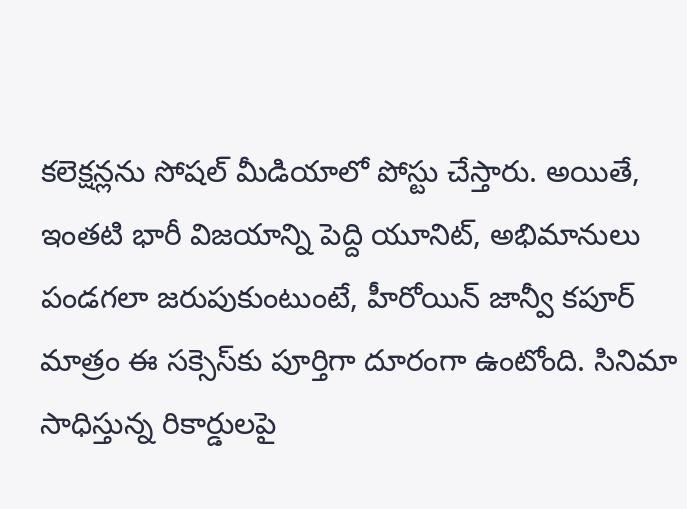కలెక్షన్లను సోషల్ మీడియాలో పోస్టు చేస్తారు. అయితే, ఇంతటి భారీ విజయాన్ని పెద్ది యూనిట్, అభిమానులు పండగలా జరుపుకుంటుంటే, హీరోయిన్ జాన్వీ కపూర్ మాత్రం ఈ సక్సెస్‌కు పూర్తిగా దూరంగా ఉంటోంది. సినిమా సాధిస్తున్న రికార్డులపై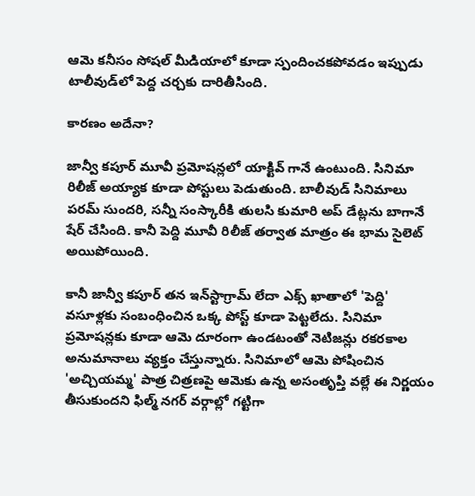ఆమె కనీసం సోషల్ మీడియాలో కూడా స్పందించకపోవడం ఇప్పుడు టాలీవుడ్‌లో పెద్ద చర్చకు దారితీసింది.

కారణం అదేనా?

జాన్వీ కపూర్ మూవీ ప్రమోషన్లలో యాక్టివ్ గానే ఉంటుంది. సినిమా రిలీజ్ అయ్యాక కూడా పోస్టులు పెడుతుంది. బాలీవుడ్ సినిమాలు పరమ్ సుందరి, సన్నీ సంస్కారీకి తులసి కుమారి అప్ డేట్లను బాగానే షేర్ చేసింది. కానీ పెద్ది మూవీ రిలీజ్ తర్వాత మాత్రం ఈ భామ సైలెట్ అయిపోయింది.

కానీ జాన్వీ కపూర్ తన ఇన్‌స్టాగ్రామ్ లేదా ఎక్స్ ఖాతాలో 'పెద్ది' వసూళ్లకు సంబంధించిన ఒక్క పోస్ట్ కూడా పెట్టలేదు. సినిమా ప్రమోషన్లకు కూడా ఆమె దూరంగా ఉండటంతో నెటిజన్లు రకరకాల అనుమానాలు వ్యక్తం చేస్తున్నారు. సినిమాలో ఆమె పోషించిన 'అచ్చియమ్మ' పాత్ర చిత్రణపై ఆమెకు ఉన్న అసంతృప్తి వల్లే ఈ నిర్ణయం తీసుకుందని ఫిల్మ్ నగర్ వర్గాల్లో గట్టిగా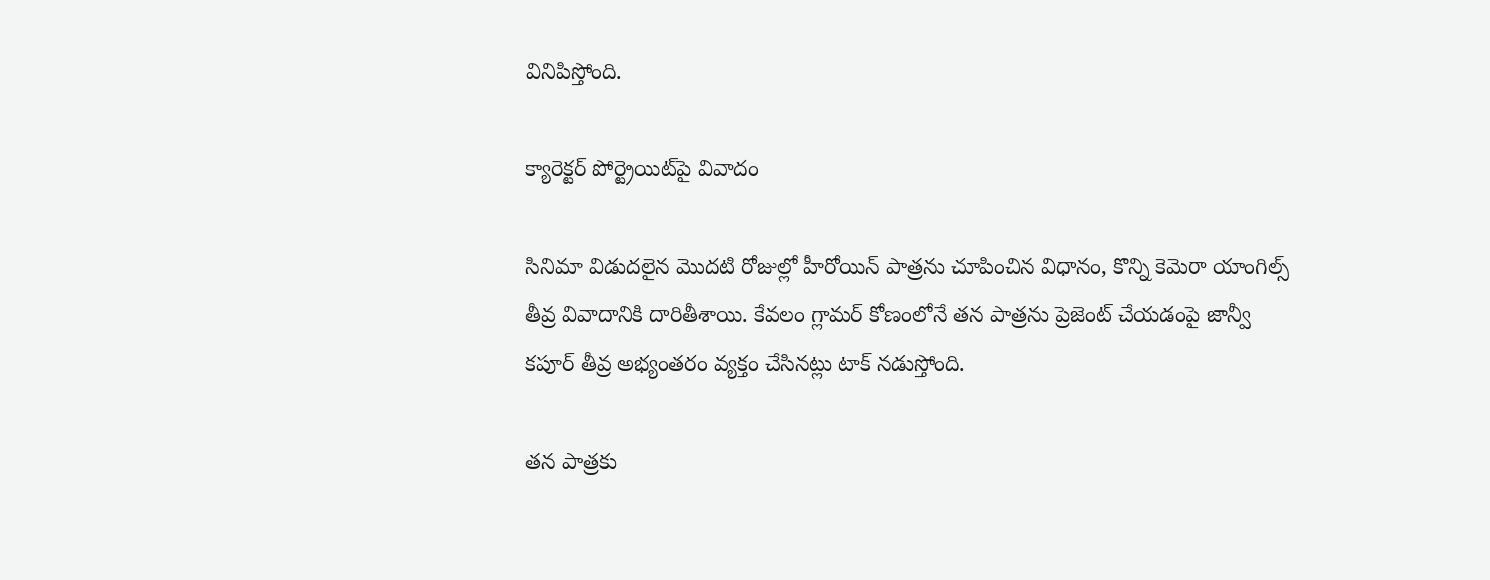వినిపిస్తోంది.

క్యారెక్టర్ పోర్ట్రెయిట్‌పై వివాదం

సినిమా విడుదలైన మొదటి రోజుల్లో హీరోయిన్ పాత్రను చూపించిన విధానం, కొన్ని కెమెరా యాంగిల్స్ తీవ్ర వివాదానికి దారితీశాయి. కేవలం గ్లామర్ కోణంలోనే తన పాత్రను ప్రెజెంట్ చేయడంపై జాన్వీ కపూర్ తీవ్ర అభ్యంతరం వ్యక్తం చేసినట్లు టాక్ నడుస్తోంది.

తన పాత్రకు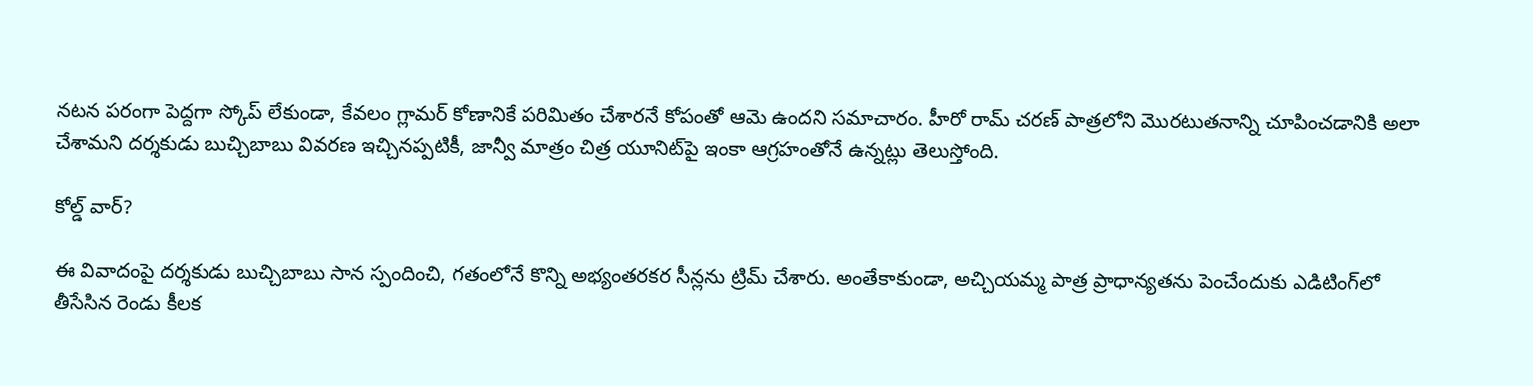నటన పరంగా పెద్దగా స్కోప్ లేకుండా, కేవలం గ్లామర్ కోణానికే పరిమితం చేశారనే కోపంతో ఆమె ఉందని సమాచారం. హీరో రామ్ చరణ్ పాత్రలోని మొరటుతనాన్ని చూపించడానికి అలా చేశామని దర్శకుడు బుచ్చిబాబు వివరణ ఇచ్చినప్పటికీ, జాన్వీ మాత్రం చిత్ర యూనిట్‌పై ఇంకా ఆగ్రహంతోనే ఉన్నట్లు తెలుస్తోంది.

కోల్డ్ వార్?

ఈ వివాదంపై దర్శకుడు బుచ్చిబాబు సాన స్పందించి, గతంలోనే కొన్ని అభ్యంతరకర సీన్లను ట్రిమ్ చేశారు. అంతేకాకుండా, అచ్చియమ్మ పాత్ర ప్రాధాన్యతను పెంచేందుకు ఎడిటింగ్‌లో తీసేసిన రెండు కీలక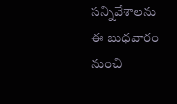సన్నివేశాలను ఈ బుధవారం నుంచి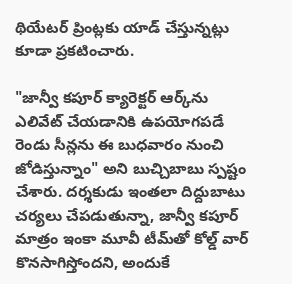థియేటర్ ప్రింట్లకు యాడ్ చేస్తున్నట్లు కూడా ప్రకటించారు.

"జాన్వీ కపూర్ క్యారెక్టర్ ఆర్క్‌ను ఎలివేట్ చేయడానికి ఉపయోగపడే రెండు సీన్లను ఈ బుధవారం నుంచి జోడిస్తున్నాం" అని బుచ్చిబాబు స్పష్టం చేశారు. దర్శకుడు ఇంతలా దిద్దుబాటు చర్యలు చేపడుతున్నా, జాన్వీ కపూర్ మాత్రం ఇంకా మూవీ టీమ్‌తో కోల్డ్ వార్ కొనసాగిస్తోందని, అందుకే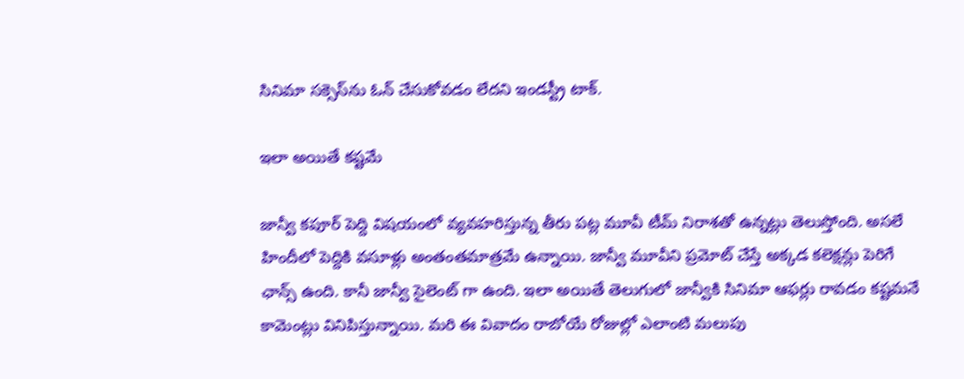సినిమా సక్సెస్‌ను ఓన్ చేసుకోవడం లేదని ఇండస్ట్రీ టాక్.

ఇలా అయితే కష్టమే

జాన్వీ కపూర్ పెద్ది విషయంలో వ్యవహరిస్తున్న తీరు పట్ల మూవీ టీమ్ నిరాశతో ఉన్నట్లు తెలుస్తోంది. అసలే హిందీలో పెద్దికి వసూళ్లు అంతంతమాత్రమే ఉన్నాయి. జాన్వీ మూవీని ప్రమోట్ చేస్తే అక్కడ కలెక్షన్లు పెరిగే ఛాన్స్ ఉంది. కానీ జాన్వీ సైలెంట్ గా ఉంది. ఇలా అయితే తెలుగులో జాన్వీకి సినిమా ఆఫర్లు రావడం కష్టమనే కామెంట్లు వినిపిస్తున్నాయి. మరి ఈ వివాదం రాబోయే రోజుల్లో ఎలాంటి మలుపు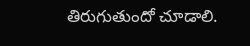తిరుగుతుందో చూడాలి.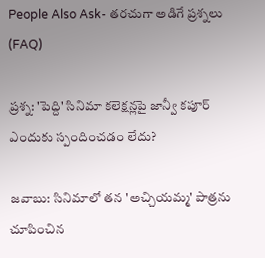People Also Ask- తరచుగా అడిగే ప్రశ్నలు (FAQ)

ప్రశ్న: 'పెద్ది' సినిమా కలెక్షన్లపై జాన్వీ కపూర్ ఎందుకు స్పందించడం లేదు?

జవాబు: సినిమాలో తన 'అచ్చియమ్మ' పాత్రను చూపించిన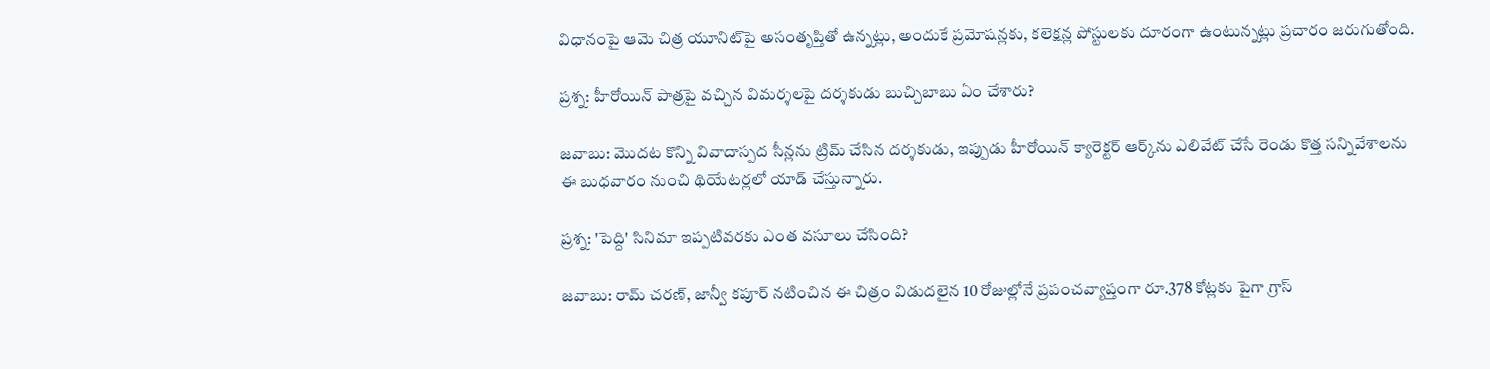విధానంపై ఆమె చిత్ర యూనిట్‌పై అసంతృప్తితో ఉన్నట్లు, అందుకే ప్రమోషన్లకు, కలెక్షన్ల పోస్టులకు దూరంగా ఉంటున్నట్లు ప్రచారం జరుగుతోంది.

ప్రశ్న: హీరోయిన్ పాత్రపై వచ్చిన విమర్శలపై దర్శకుడు బుచ్చిబాబు ఏం చేశారు?

జవాబు: మొదట కొన్ని వివాదాస్పద సీన్లను ట్రిమ్ చేసిన దర్శకుడు, ఇప్పుడు హీరోయిన్ క్యారెక్టర్ ఆర్క్‌ను ఎలివేట్ చేసే రెండు కొత్త సన్నివేశాలను ఈ బుధవారం నుంచి థియేటర్లలో యాడ్ చేస్తున్నారు.

ప్రశ్న: 'పెద్ది' సినిమా ఇప్పటివరకు ఎంత వసూలు చేసింది?

జవాబు: రామ్ చరణ్, జాన్వీ కపూర్ నటించిన ఈ చిత్రం విడుదలైన 10 రోజుల్లోనే ప్రపంచవ్యాప్తంగా రూ.378 కోట్లకు పైగా గ్రాస్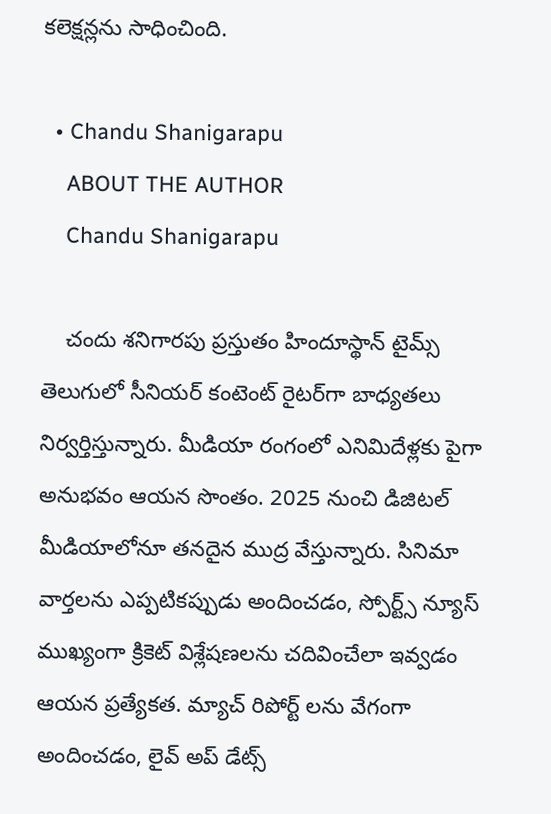కలెక్షన్లను సాధించింది.

  • Chandu Shanigarapu
    ABOUT THE AUTHOR
    Chandu Shanigarapu

    చందు శనిగారపు ప్రస్తుతం హిందూస్థాన్ టైమ్స్ తెలుగులో సీనియర్ కంటెంట్ రైట‌ర్‌గా బాధ్యతలు నిర్వర్తిస్తున్నారు. మీడియా రంగంలో ఎనిమిదేళ్లకు పైగా అనుభవం ఆయన సొంతం. 2025 నుంచి డిజిటల్ మీడియాలోనూ తనదైన ముద్ర వేస్తున్నారు. సినిమా వార్తలను ఎప్పటికప్పుడు అందించడం, స్పోర్ట్స్ న్యూస్ ముఖ్యంగా క్రికెట్ విశ్లేషణలను చదివించేలా ఇవ్వడం ఆయన ప్రత్యేకత. మ్యాచ్ రిపోర్ట్ లను వేగంగా అందించడం, లైవ్ అప్ డేట్స్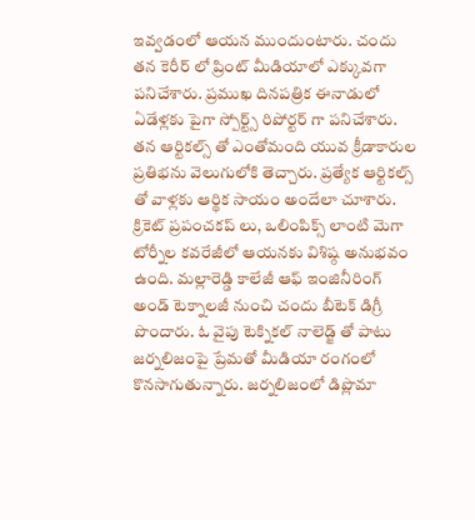ఇవ్వడంలో ఆయన ముందుంటారు. చందు తన కెరీర్ లో ప్రింట్ మీడియాలో ఎక్కువగా పనిచేశారు. ప్రముఖ దినపత్రిక ఈనాడులో ఏడేళ్లకు పైగా స్పోర్ట్స్ రిపోర్టర్ గా పనిచేశారు. తన ఆర్టికల్స్ తో ఎంతోమంది యువ క్రీడాకారుల ప్రతిభను వెలుగులోకి తెచ్చారు. ప్రత్యేక ఆర్టికల్స్ తో వాళ్లకు ఆర్థిక సాయం అందేలా చూశారు. క్రికెట్ ప్రపంచకప్ లు, ఒలింపిక్స్ లాంటి మెగా టోర్నీల కవరేజీలో ఆయనకు విశిష్ఠ అనుభవం ఉంది. మల్లారెడ్డి కాలేజీ ఆఫ్ ఇంజినీరింగ్ అండ్ టెక్నాలజీ నుంచి చందు బీటెక్ డిగ్రీ పొందారు. ఓ వైపు టెక్నికల్ నాలెడ్జ్ తో పాటు జర్నలిజంపై ప్రేమతో మీడియా రంగంలో కొనసాగుతున్నారు. జర్నలిజంలో డిప్లొమా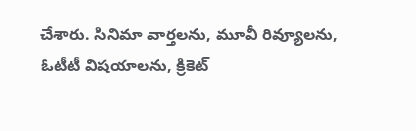చేశారు. సినిమా వార్తలను, మూవీ రివ్యూలను, ఓటీటీ విషయాలను, క్రికెట్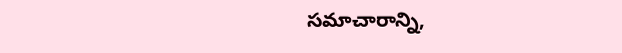సమాచారాన్ని,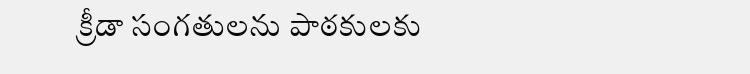క్రీడా సంగతులను పాఠకులకు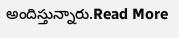అందిస్తున్నారు.Read More